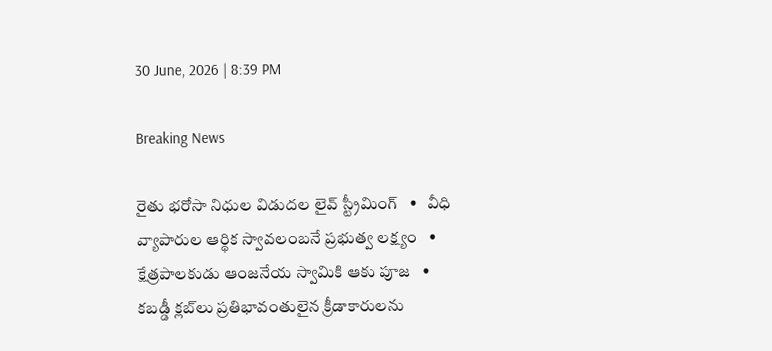30 June, 2026 | 8:39 PM

Breaking News

రైతు భరోసా నిధుల విడుదల లైవ్ స్ట్రీమింగ్   •   వీధి వ్యాపారుల ఆర్థిక స్వావలంబనే ప్రభుత్వ లక్ష్యం   •   క్షేత్రపాలకుడు ఆంజనేయ స్వామికి ఆకు పూజ   •   కబడ్డీ క్లబ్‌లు ప్రతిభావంతులైన క్రీడాకారులను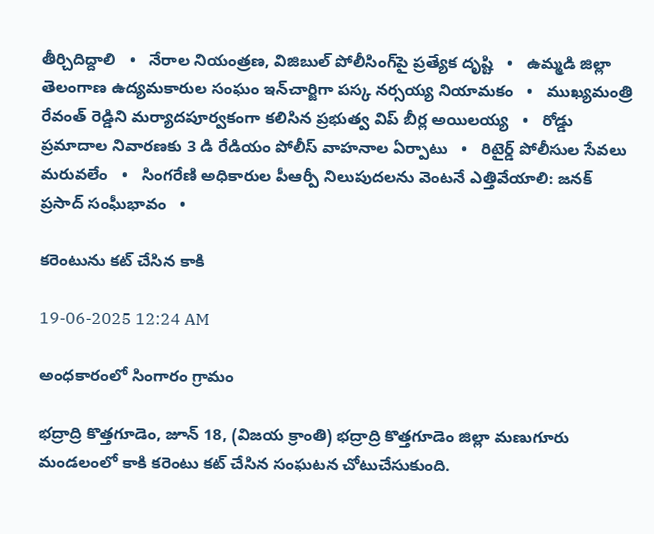తీర్చిదిద్దాలి   •   నేరాల నియంత్రణ, విజిబుల్ పోలీసింగ్‌పై ప్రత్యేక దృష్టి   •   ఉమ్మడి జిల్లా తెలంగాణ ఉద్యమకారుల సంఘం ఇన్‌చార్జిగా పస్క నర్సయ్య నియామకం   •   ముఖ్యమంత్రి రేవంత్ రెడ్డిని మర్యాదపూర్వకంగా కలిసిన ప్రభుత్వ విప్ బీర్ల అయిలయ్య   •   రోడ్డు ప్రమాదాల నివారణకు 3 డి రేడియం పోలీస్ వాహనాల ఏర్పాటు   •   రిటైర్డ్ పోలీసుల సేవలు మరువలేం   •   సింగరేణి అధికారుల పీఆర్పీ నిలుపుదలను వెంటనే ఎత్తివేయాలి: జనక్ ప్రసాద్ సంఘీభావం   •

కరెంటును కట్ చేసిన కాకి

19-06-2025 12:24 AM

అంధకారంలో సింగారం గ్రామం

భద్రాద్రి కొత్తగూడెం, జూన్ 18, (విజయ క్రాంతి) భద్రాద్రి కొత్తగూడెం జిల్లా మణుగూరు మండలంలో కాకి కరెంటు కట్ చేసిన సంఘటన చోటుచేసుకుంది.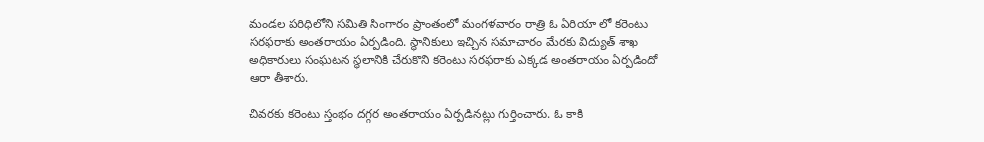మండల పరిధిలోని సమితి సింగారం ప్రాంతంలో మంగళవారం రాత్రి ఓ ఏరియా లో కరెంటు సరఫరాకు అంతరాయం ఏర్పడింది. స్థానికులు ఇచ్చిన సమాచారం మేరకు విద్యుత్ శాఖ అధికారులు సంఘటన స్థలానికి చేరుకొని కరెంటు సరఫరాకు ఎక్కడ అంతరాయం ఏర్పడిందో ఆరా తీశారు.

చివరకు కరెంటు స్తంభం దగ్గర అంతరాయం ఏర్పడినట్లు గుర్తించారు. ఓ కాకి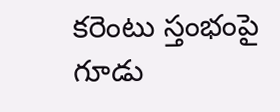కరెంటు స్తంభంపై గూడు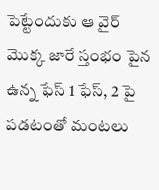పెట్టేందుకు ఆ వైర్ మొక్క జారే స్తంభం పైన ఉన్న ఫేస్ 1 ఫేస్, 2 పై పడటంతో మంటలు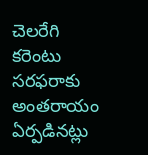చెలరేగి కరెంటు సరఫరాకు అంతరాయం ఏర్పడినట్లు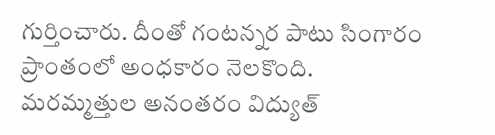గుర్తించారు. దీంతో గంటన్నర పాటు సింగారం ప్రాంతంలో అంధకారం నెలకొంది. మరమ్మత్తుల అనంతరం విద్యుత్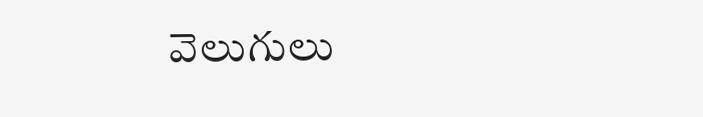వెలుగులు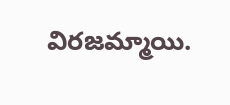విరజమ్మాయి.